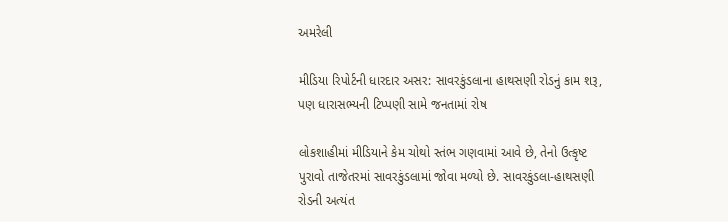અમરેલી

મીડિયા રિપોર્ટની ધારદાર અસર: સાવરકુંડલાના હાથસણી રોડનું કામ શરૂ, પણ ધારાસભ્યની ટિપ્પણી સામે જનતામાં રોષ

લોકશાહીમાં મીડિયાને કેમ ચોથો સ્તંભ ગણવામાં આવે છે, તેનો ઉત્કૃષ્ટ પુરાવો તાજેતરમાં સાવરકુંડલામાં જોવા મળ્યો છે. સાવરકુંડલા-હાથસણી રોડની અત્યંત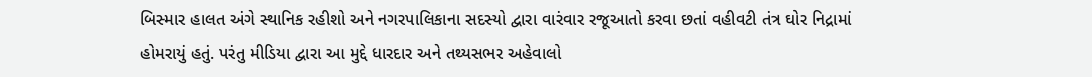બિસ્માર હાલત અંગે સ્થાનિક રહીશો અને નગરપાલિકાના સદસ્યો દ્વારા વારંવાર રજૂઆતો કરવા છતાં વહીવટી તંત્ર ઘોર નિદ્રામાં હોમરાયું હતું. પરંતુ મીડિયા દ્વારા આ મુદ્દે ધારદાર અને તથ્યસભર અહેવાલો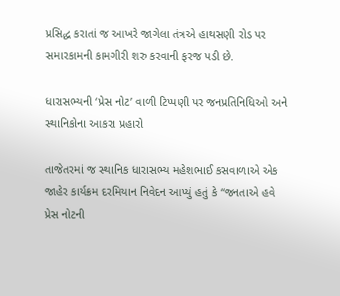પ્રસિદ્ધ કરાતાં જ આખરે જાગેલા તંત્રએ હાથસણી રોડ પર સમારકામની કામગીરી શરુ કરવાની ફરજ પડી છે.

ધારાસભ્યની ‘પ્રેસ નોટ’ વાળી ટિપ્પણી પર જનપ્રતિનિધિઓ અને સ્થાનિકોના આકરા પ્રહારો

તાજેતરમાં જ સ્થાનિક ધારાસભ્ય મહેશભાઈ કસવાળાએ એક જાહેર કાર્યક્રમ દરમિયાન નિવેદન આપ્યું હતું કે “જનતાએ હવે પ્રેસ નોટની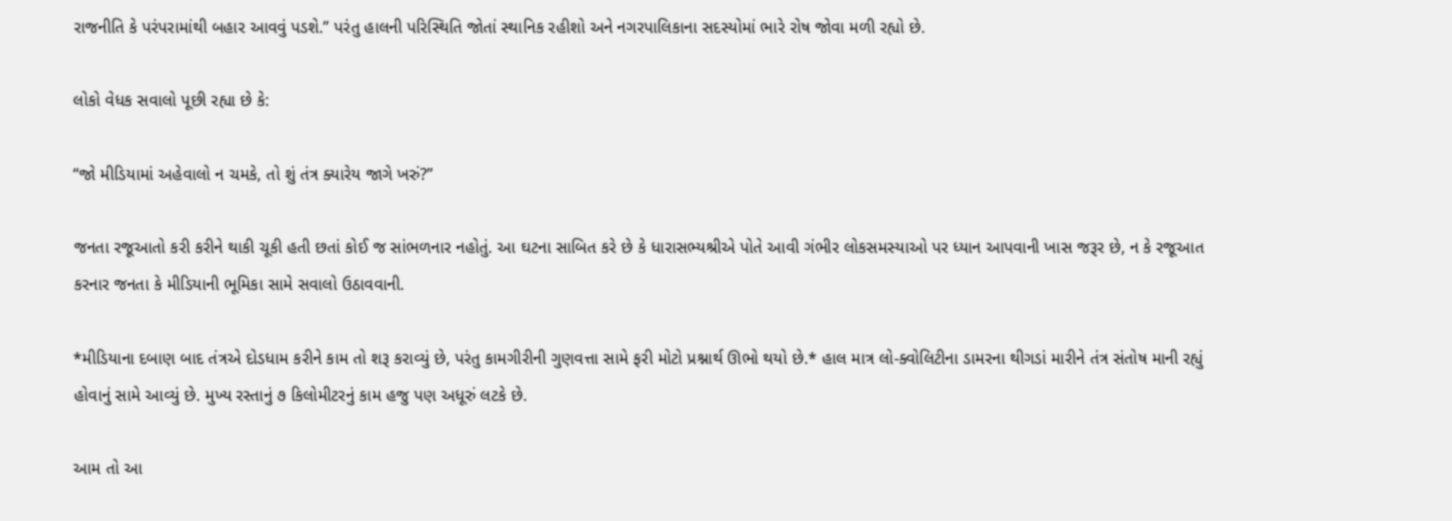રાજનીતિ કે પરંપરામાંથી બહાર આવવું પડશે.” પરંતુ હાલની પરિસ્થિતિ જોતાં સ્થાનિક રહીશો અને નગરપાલિકાના સદસ્યોમાં ભારે રોષ જોવા મળી રહ્યો છે.

લોકો વેધક સવાલો પૂછી રહ્યા છે કે:

“જો મીડિયામાં અહેવાલો ન ચમકે, તો શું તંત્ર ક્યારેય જાગે ખરું?”

જનતા રજૂઆતો કરી કરીને થાકી ચૂકી હતી છતાં કોઈ જ સાંભળનાર નહોતું. આ ઘટના સાબિત કરે છે કે ધારાસભ્યશ્રીએ પોતે આવી ગંભીર લોકસમસ્યાઓ પર ધ્યાન આપવાની ખાસ જરૂર છે, ન કે રજૂઆત કરનાર જનતા કે મીડિયાની ભૂમિકા સામે સવાલો ઉઠાવવાની.

*મીડિયાના દબાણ બાદ તંત્રએ દોડધામ કરીને કામ તો શરૂ કરાવ્યું છે, પરંતુ કામગીરીની ગુણવત્તા સામે ફરી મોટો પ્રશ્નાર્થ ઊભો થયો છે.* હાલ માત્ર લો-ક્વોલિટીના ડામરના થીગડાં મારીને તંત્ર સંતોષ માની રહ્યું હોવાનું સામે આવ્યું છે. મુખ્ય રસ્તાનું ૭ કિલોમીટરનું કામ હજુ પણ અધૂરું લટકે છે.

આમ તો આ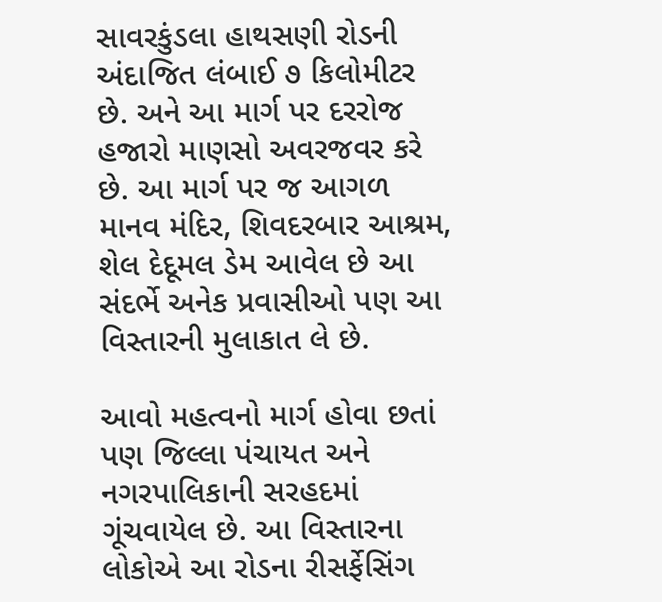સાવરકુંડલા હાથસણી રોડની અંદાજિત લંબાઈ ૭ કિલોમીટર છે. અને આ માર્ગ પર દરરોજ હજારો માણસો અવરજવર કરે છે. આ માર્ગ પર જ આગળ માનવ મંદિર, શિવદરબાર આશ્રમ, શેલ દેદૂમલ ડેમ આવેલ છે આ સંદર્ભે અનેક પ્રવાસીઓ પણ આ વિસ્તારની મુલાકાત લે છે.

આવો મહત્વનો માર્ગ હોવા છતાં પણ જિલ્લા પંચાયત અને નગરપાલિકાની સરહદમાં ગૂંચવાયેલ છે. આ વિસ્તારના લોકોએ આ રોડના રીસર્ફેસિંગ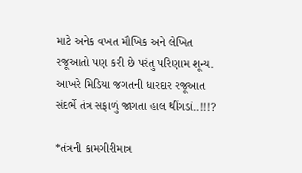માટે અનેક વખત મૌખિક અને લેખિત રજૂઆતો પણ કરી છે પરંતુ પરિણામ શૂન્ય. આખરે મિડિયા જગતની ધારદાર રજૂઆત સંદર્ભે તંત્ર સફાળું જાગતા હાલ થીંગડાં..!!!?

*તંત્રની કામગીરીમાત્ર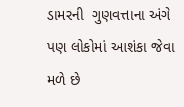ડામરની  ગુણવત્તાના અંગે પણ લોકોમાં આશંકા જેવા મળે છે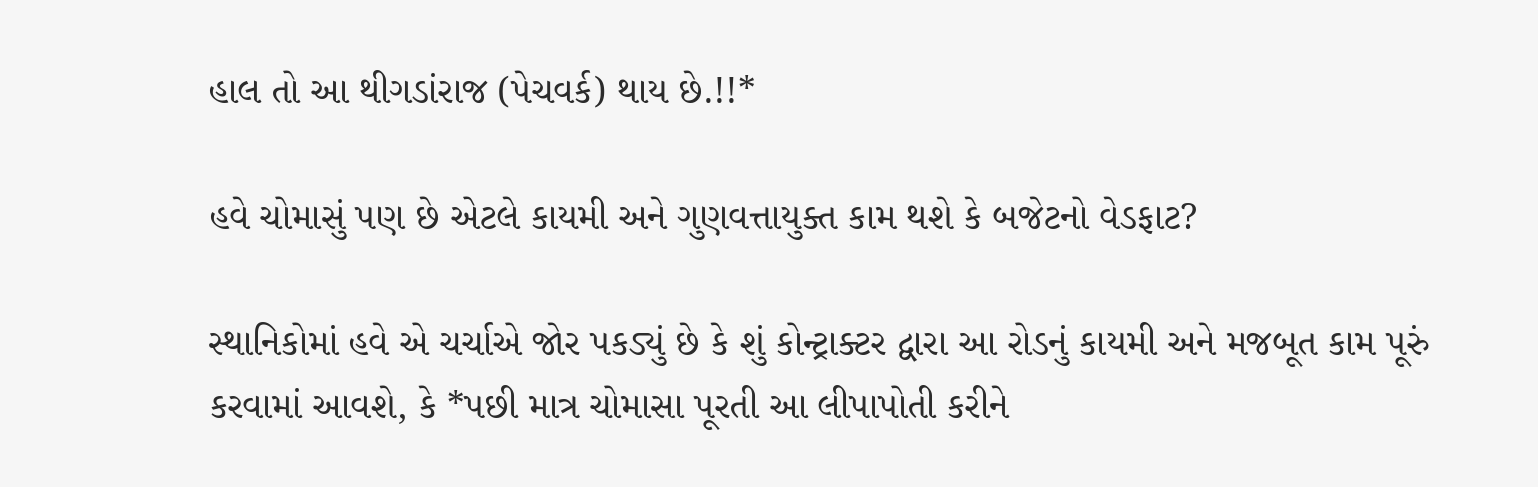હાલ તો આ થીગડાંરાજ (પેચવર્ક) થાય છે.!!*

હવે ચોમાસું પણ છે એટલે કાયમી અને ગુણવત્તાયુક્ત કામ થશે કે બજેટનો વેડફાટ?

સ્થાનિકોમાં હવે એ ચર્ચાએ જોર પકડ્યું છે કે શું કોન્ટ્રાક્ટર દ્વારા આ રોડનું કાયમી અને મજબૂત કામ પૂરું કરવામાં આવશે, કે *પછી માત્ર ચોમાસા પૂરતી આ લીપાપોતી કરીને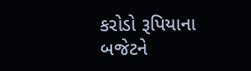કરોડો રૂપિયાના બજેટને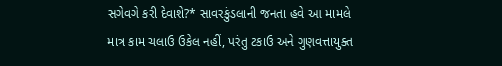સગેવગે કરી દેવાશે?* સાવરકુંડલાની જનતા હવે આ મામલે માત્ર કામ ચલાઉ ઉકેલ નહીં, પરંતુ ટકાઉ અને ગુણવત્તાયુક્ત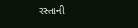રસ્તાની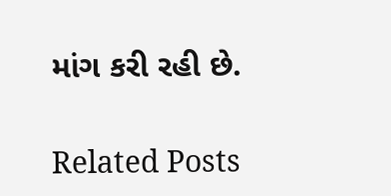માંગ કરી રહી છે.

Related Posts